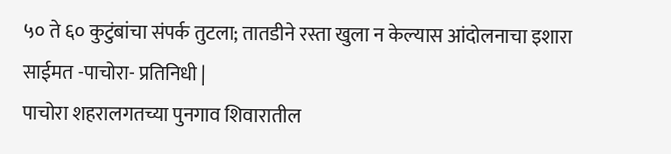५० ते ६० कुटुंबांचा संपर्क तुटला; तातडीने रस्ता खुला न केल्यास आंदोलनाचा इशारा
साईमत -पाचोरा- प्रतिनिधी |
पाचोरा शहरालगतच्या पुनगाव शिवारातील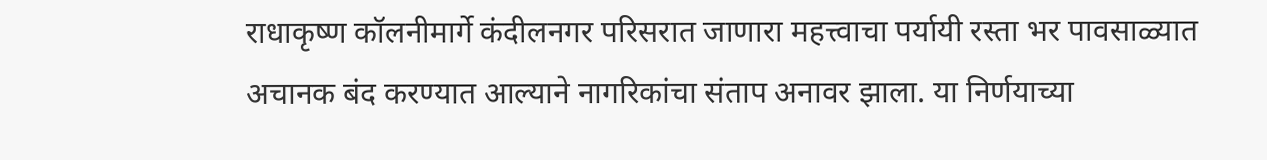राधाकृष्ण कॉलनीमार्गे कंदीलनगर परिसरात जाणारा महत्त्वाचा पर्यायी रस्ता भर पावसाळ्यात अचानक बंद करण्यात आल्याने नागरिकांचा संताप अनावर झाला. या निर्णयाच्या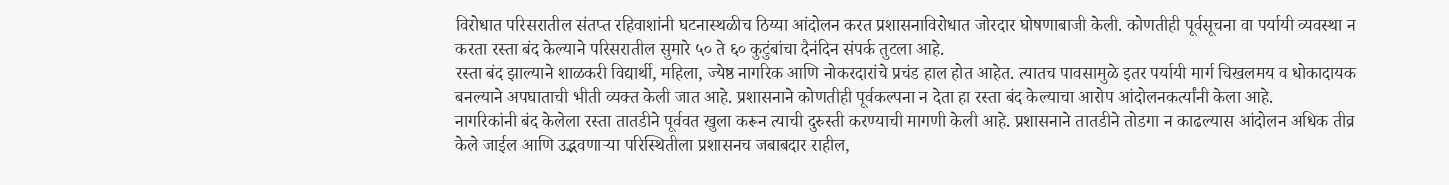विरोधात परिसरातील संतप्त रहिवाशांनी घटनास्थळीच ठिय्या आंदोलन करत प्रशासनाविरोधात जोरदार घोषणाबाजी केली. कोणतीही पूर्वसूचना वा पर्यायी व्यवस्था न करता रस्ता बंद केल्याने परिसरातील सुमारे ५० ते ६० कुटुंबांचा दैनंदिन संपर्क तुटला आहे.
रस्ता बंद झाल्याने शाळकरी विद्यार्थी, महिला, ज्येष्ठ नागरिक आणि नोकरदारांचे प्रचंड हाल होत आहेत. त्यातच पावसामुळे इतर पर्यायी मार्ग चिखलमय व धोकादायक बनल्याने अपघाताची भीती व्यक्त केली जात आहे. प्रशासनाने कोणतीही पूर्वकल्पना न देता हा रस्ता बंद केल्याचा आरोप आंदोलनकर्त्यांनी केला आहे.
नागरिकांनी बंद केलेला रस्ता तातडीने पूर्ववत खुला करून त्याची दुरुस्ती करण्याची मागणी केली आहे. प्रशासनाने तातडीने तोडगा न काढल्यास आंदोलन अधिक तीव्र केले जाईल आणि उद्भवणाऱ्या परिस्थितीला प्रशासनच जबाबदार राहील,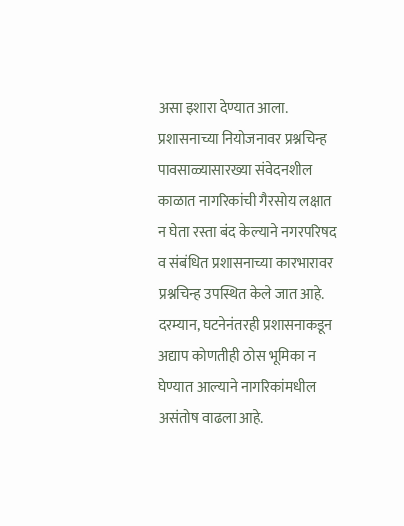असा इशारा देण्यात आला.
प्रशासनाच्या नियोजनावर प्रश्नचिन्ह
पावसाळ्यासारख्या संवेदनशील काळात नागरिकांची गैरसोय लक्षात न घेता रस्ता बंद केल्याने नगरपरिषद व संबंधित प्रशासनाच्या कारभारावर प्रश्नचिन्ह उपस्थित केले जात आहे. दरम्यान, घटनेनंतरही प्रशासनाकडून अद्याप कोणतीही ठोस भूमिका न घेण्यात आल्याने नागरिकांमधील असंतोष वाढला आहे.